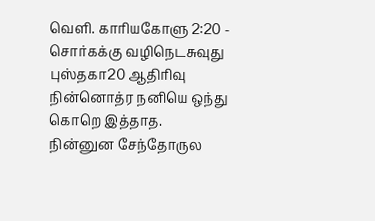வெளி. காரியகோளு 2:20 - சொர்கக்கு வழிநெடசுவுது புஸ்தகா20 ஆதிரிவு நின்னொத்ர நனியெ ஒந்து கொறெ இத்தாத. நின்னுன சேந்தோருல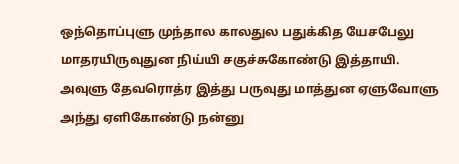ஒந்தொப்புளு முந்தால காலதுல பதுக்கித யேசபேலு மாதரயிருவுதுன நிய்யி சகுச்சுகோண்டு இத்தாயி. அவுளு தேவரொத்ர இத்து பருவுது மாத்துன ஏளுவோளு அந்து ஏளிகோண்டு நன்னு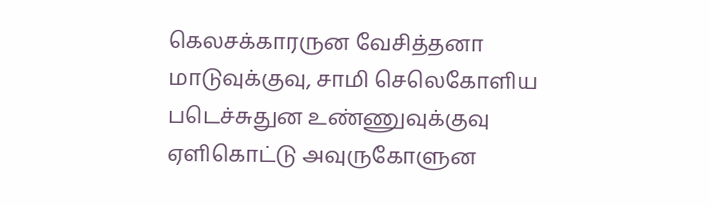கெலசக்காரருன வேசித்தனா மாடுவுக்குவு, சாமி செலெகோளிய படெச்சுதுன உண்ணுவுக்குவு ஏளிகொட்டு அவுருகோளுன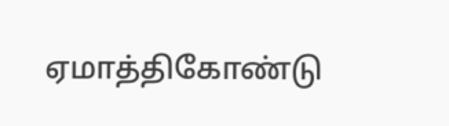ஏமாத்திகோண்டு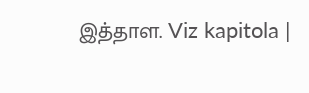இத்தாள. Viz kapitola |